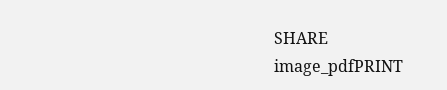SHARE
image_pdfPRINT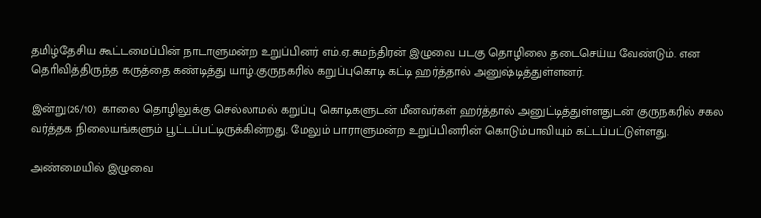தமிழ்தேசிய கூட்டமைப்பின் நாடாளுமன்ற உறுப்பினர் எம்.ஏ.சுமந்திரன் இழுவை படகு தொழிலை தடைசெய்ய வேண்டும். என தொிவித்திருந்த கருத்தை கண்டித்து யாழ்.குருநகரில் கறுப்புகொடி கட்டி ஹர்த்தால் அனுஷ்டித்துள்ளனர்.

இன்று(26/10)  காலை தொழிலுக்கு செல்லாமல் கறுப்பு கொடிகளுடன் மீனவர்கள் ஹர்த்தால் அனுட்டித்துள்ளதுடன் குருநகரில் சகல வர்த்தக நிலையங்களும் பூட்டப்பட்டிருக்கின்றது. மேலும் பாராளுமன்ற உறுப்பினரின் கொடும்பாவியும் கட்டப்பட்டுள்ளது.

அண்மையில் இழுவை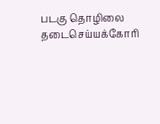படகு தொழிலை தடைசெய்யக்கோரி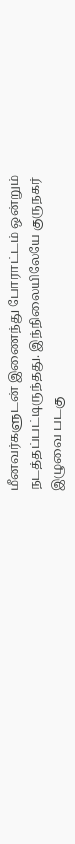மீனவர்களுடன் இணைந்து போராட்டம் ஒன்றும் நடத்தப்பட்டிருந்தது. இந்நிலையிலேயே குருநகர் இழுவை படகு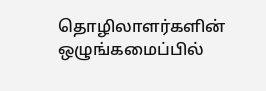தொழிலாளர்களின் ஒழுங்கமைப்பில்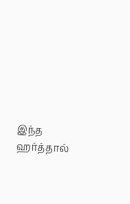இந்த ஹர்த்தால்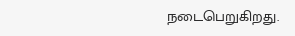நடைபெறுகிறது.